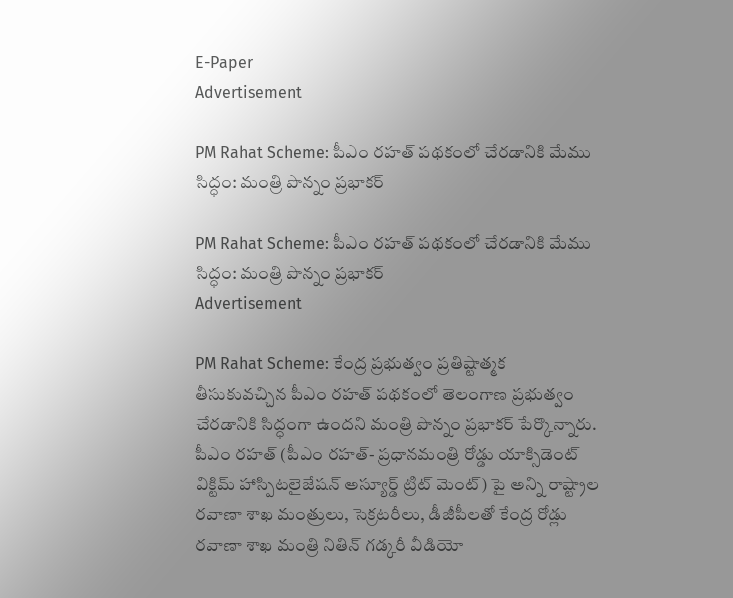E-Paper
Advertisement

PM Rahat Scheme: పీఎం రహత్ పథకంలో చేరడానికి మేము సిద్ధం: మంత్రి పొన్నం ప్రభాకర్

PM Rahat Scheme: పీఎం రహత్ పథకంలో చేరడానికి మేము సిద్ధం: మంత్రి పొన్నం ప్రభాకర్
Advertisement

PM Rahat Scheme: కేంద్ర ప్రభుత్వం ప్రతిష్టాత్మక తీసుకువచ్చిన పీఎం రహత్ పథకంలో తెలంగాణ ప్రభుత్వం చేరడానికి సిద్ధంగా ఉందని మంత్రి పొన్నం ప్రభాకర్ పేర్కొన్నారు. పీఎం రహత్ (పీఎం రహత్- ప్రధానమంత్రి రోడ్డు యాక్సిడెంట్ విక్టిమ్ హాస్పిటలైజేషన్ అస్యూర్డ్ ట్రిట్ మెంట్) పై అన్ని రాష్ట్రాల రవాణా శాఖ మంత్రులు, సెక్రటరీలు, డీజీపీలతో కేంద్ర రోడ్లు రవాణా శాఖ మంత్రి నితిన్ గడ్కరీ వీడియో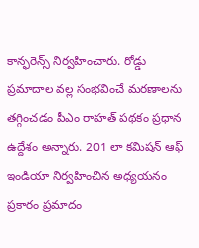కాన్ఫరెన్స్ నిర్వహించారు. రోడ్డు ప్రమాదాల వల్ల సంభవించే మరణాలను తగ్గించడం పీఎం రాహత్ పథకం ప్రధాన ఉద్దేశం అన్నారు. 201 లా కమిషన్ ఆఫ్ ఇండియా నిర్వహించిన అధ్యయనం ప్రకారం ప్రమాదం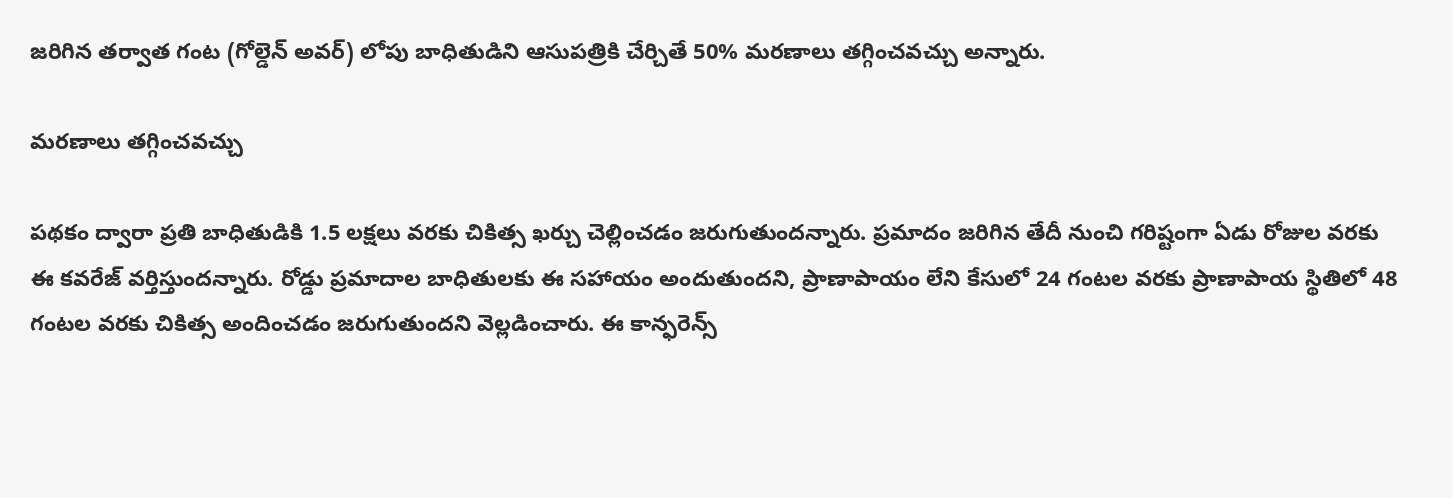జరిగిన తర్వాత గంట (గోల్డెన్ అవర్) లోపు బాధితుడిని ఆసుపత్రికి చేర్చితే 50% మరణాలు తగ్గించవచ్చు అన్నారు.

మరణాలు తగ్గించవచ్చు

పథకం ద్వారా ప్రతి బాధితుడికి 1.5 లక్షలు వరకు చికిత్స ఖర్చు చెల్లించడం జరుగుతుందన్నారు. ప్రమాదం జరిగిన తేదీ నుంచి గరిష్టంగా ఏడు రోజుల వరకు ఈ కవరేజ్ వర్తిస్తుందన్నారు. రోడ్డు ప్రమాదాల బాధితులకు ఈ సహాయం అందుతుందని, ప్రాణాపాయం లేని కేసులో 24 గంటల వరకు ప్రాణాపాయ స్థితిలో 48 గంటల వరకు చికిత్స అందించడం జరుగుతుందని వెల్లడించారు. ఈ కాన్ఫరెన్స్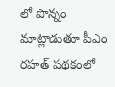లో పొన్నం మాట్లాడుతూ పీఎం రహత్ పథకంలో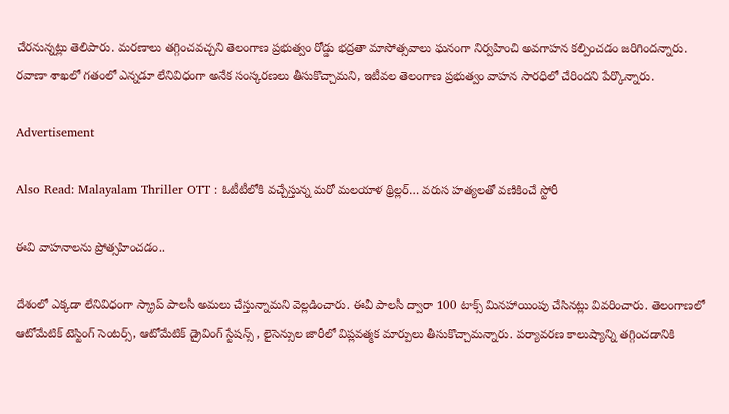చేరనున్నట్లు తెలిపారు. మరణాలు తగ్గించవచ్చని తెలంగాణ ప్రభుత్వం రోడ్డు భద్రతా మాసోత్సవాలు ఘనంగా నిర్వహించి అవగాహన కల్పించడం జరిగిందన్నారు. రవాణా శాఖలో గతంలో ఎన్నడూ లేనివిధంగా అనేక సంస్కరణలు తీసుకొచ్చామని, ఇటీవల తెలంగాణ ప్రభుత్వం వాహన సారధిలో చేరిందని పేర్కొన్నారు.

Advertisement

Also Read: Malayalam Thriller OTT : ఓటీటీలోకి వచ్చేస్తున్న మరో మలయాళ థ్రిల్లర్… వరుస హత్యలతో వణికించే స్టోరీ

ఈవి వాహనాలను ప్రోత్సహించడం..

దేశంలో ఎక్కడా లేనివిధంగా స్క్రాప్ పాలసీ అమలు చేస్తున్నామని వెల్లడించారు. ఈవీ పాలసీ ద్వారా 100 టాక్స్ మినహాయింపు చేసినట్లు వివరించారు. తెలంగాణలో ఆటోమేటిక్ టెస్టింగ్ సెంటర్స్, ఆటోమేటిక్ డ్రైవింగ్ స్టేషన్స్ , లైసెన్సుల జారీలో విప్లవత్మక మార్పులు తీసుకొచ్చామన్నారు. పర్యావరణ కాలుష్యాన్ని తగ్గించడానికి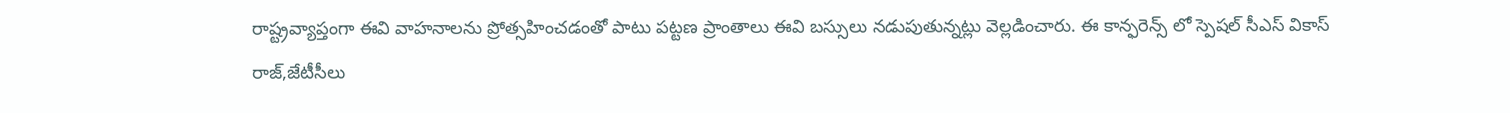రాష్ట్రవ్యాప్తంగా ఈవి వాహనాలను ప్రోత్సహించడంతో పాటు పట్టణ ప్రాంతాలు ఈవి బస్సులు నడుపుతున్నట్లు వెల్లడించారు. ఈ కాన్ఫరెన్స్ లో స్పెషల్ సీఎస్ వికాస్ రాజ్,జేటీసీలు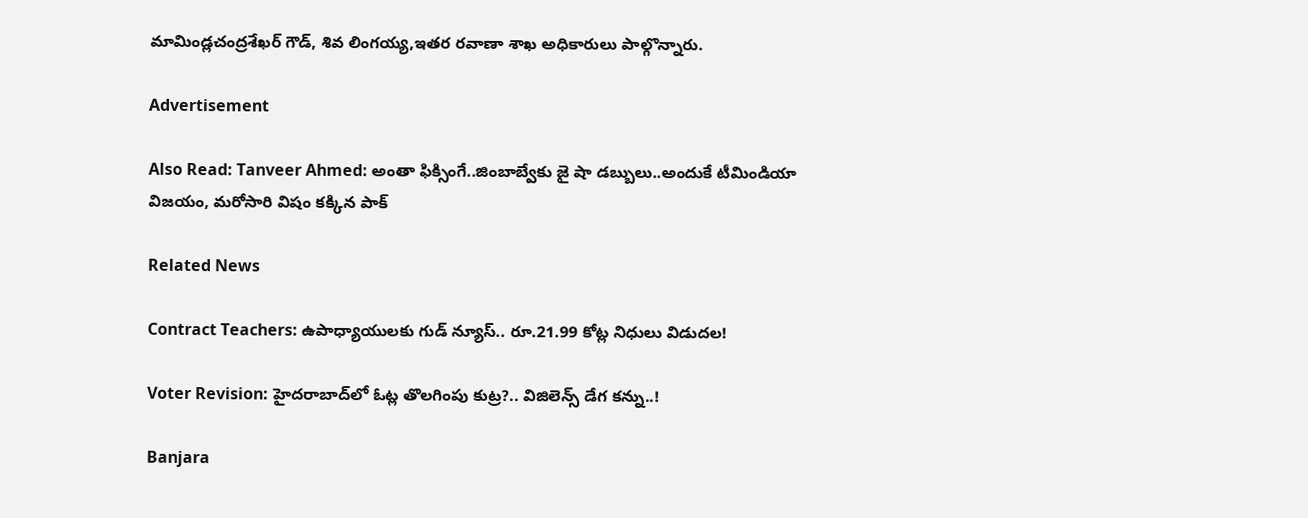మామిండ్లచంద్రశేఖర్ గౌడ్, శివ లింగయ్య,ఇతర రవాణా శాఖ అధికారులు పాల్గొన్నారు.

Advertisement

Also Read: Tanveer Ahmed: అంతా ఫిక్సింగే..జింబాబ్వేకు జై షా డ‌బ్బులు..అందుకే టీమిండియా విజ‌యం, మ‌రోసారి విషం క‌క్కిన పాక్‌

Related News

Contract Teachers: ఉపాధ్యాయులకు గుడ్ న్యూస్.. రూ.21.99 కోట్ల నిధులు విడుదల!

Voter Revision: హైదరాబాద్‌లో ఓట్ల తొలగింపు కుట్ర?.. విజిలెన్స్ డేగ కన్ను..!

Banjara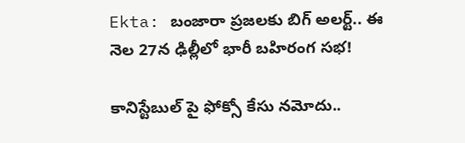Ekta: బంజారా ప్రజలకు బిగ్ అలర్ట్.. ఈ నెల 27న ఢిల్లీలో భారీ బహిరంగ సభ!

కానిస్టేబుల్ పై ఫోక్సో కేసు నమోదు..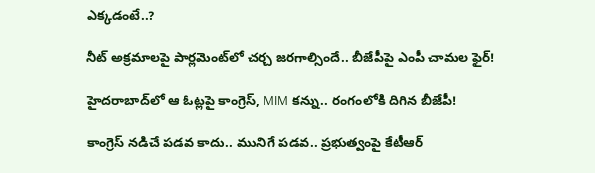ఎక్కడంటే..?

నీట్ అక్రమాలపై పార్లమెంట్‌లో చర్చ జరగాల్సిందే.. బీజేపీపై ఎంపీ చామల ఫైర్!

హైదరాబాద్‌లో ఆ ఓట్లపై కాంగ్రెస్, MIM కన్ను.. రంగంలోకి దిగిన బీజేపీ!

కాంగ్రెస్ నడిచే పడవ కాదు.. మునిగే పడవ.. ప్రభుత్వంపై కేటీఆర్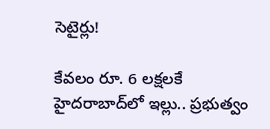సెటైర్లు!

కేవలం రూ. 6 లక్షలకే హైదరాబాద్‌లో ఇల్లు.. ప్రభుత్వం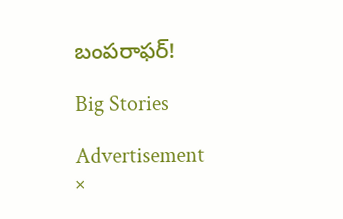బంపరాఫర్!

Big Stories

Advertisement
×